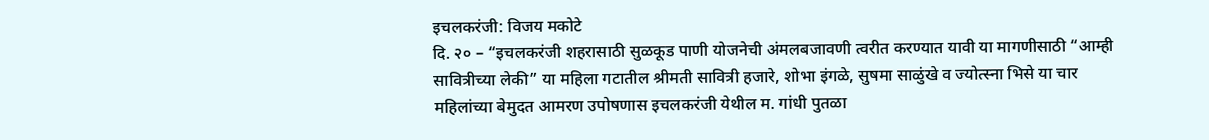इचलकरंजी: विजय मकोटे
दि. २० – “इचलकरंजी शहरासाठी सुळकूड पाणी योजनेची अंमलबजावणी त्वरीत करण्यात यावी या मागणीसाठी “आम्ही सावित्रीच्या लेकी” या महिला गटातील श्रीमती सावित्री हजारे, शोभा इंगळे, सुषमा साळुंखे व ज्योत्स्ना भिसे या चार महिलांच्या बेमुदत आमरण उपोषणास इचलकरंजी येथील म. गांधी पुतळा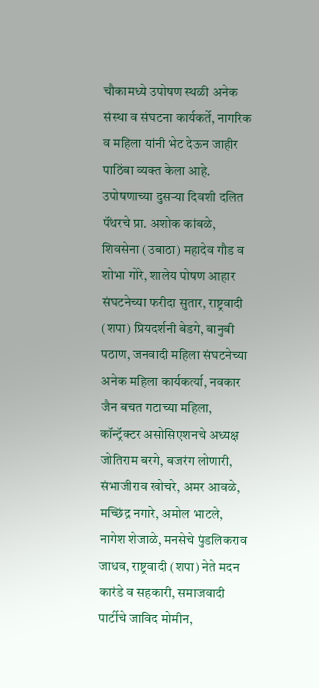चौकामध्ये उपोषण स्थळी अनेक संस्था व संघटना कार्यकर्ते, नागरिक व महिला यांनी भेट देऊन जाहीर पाठिंबा व्यक्त केला आहे.
उपोषणाच्या दुसऱ्या दिवशी दलित पॅंथरचे प्रा. अशोक कांबळे, शिवसेना (उबाठा) महादेव गौड व शोभा गोरे, शालेय पोषण आहार संघटनेच्या फरीदा सुतार, राष्ट्रवादी (शपा) प्रियदर्शनी बेडगे, बानुबी पठाण, जनवादी महिला संघटनेच्या अनेक महिला कार्यकर्त्या, नवकार जैन बचत गटाच्या महिला, कॉन्ट्रॅक्टर असोसिएशनचे अध्यक्ष जोतिराम बरगे, बजरंग लोणारी, संभाजीराव खोचरे, अमर आवळे, मच्छिंद्र नगारे, अमोल भाटले, नागेश शेजाळे, मनसेचे पुंडलिकराव जाधव, राष्ट्रवादी (शपा) नेते मदन कारंडे व सहकारी, समाजवादी पार्टीचे जाविद मोमीन,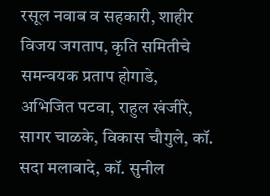रसूल नवाब व सहकारी, शाहीर विजय जगताप, कृति समितीचे समन्वयक प्रताप होगाडे, अभिजित पटवा, राहुल खंजीरे, सागर चाळके, विकास चौगुले, कॉ. सदा मलाबादे, कॉ. सुनील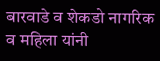बारवाडे व शेकडो नागरिक व महिला यांनी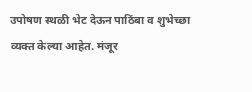उपोषण स्थळी भेट देऊन पाठिंबा व शुभेच्छा व्यक्त केल्या आहेत. मंजूर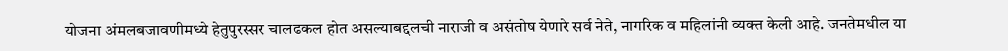योजना अंमलबजावणीमध्ये हेतुपुरस्सर चालढकल होत असल्याबद्दलची नाराजी व असंतोष येणारे सर्व नेते, नागरिक व महिलांनी व्यक्त केली आहे. जनतेमधील या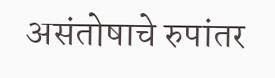असंतोषाचे रुपांतर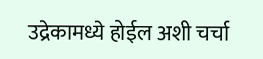उद्रेकामध्ये होईल अशी चर्चा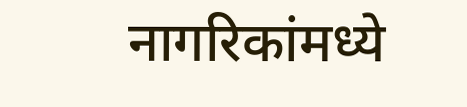नागरिकांमध्ये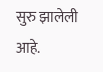सुरु झालेली आहे.